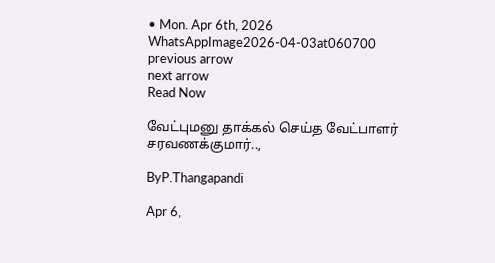• Mon. Apr 6th, 2026
WhatsAppImage2026-04-03at060700
previous arrow
next arrow
Read Now

வேட்புமனு தாக்கல் செய்த வேட்பாளர் சரவணக்குமார்..,

ByP.Thangapandi

Apr 6,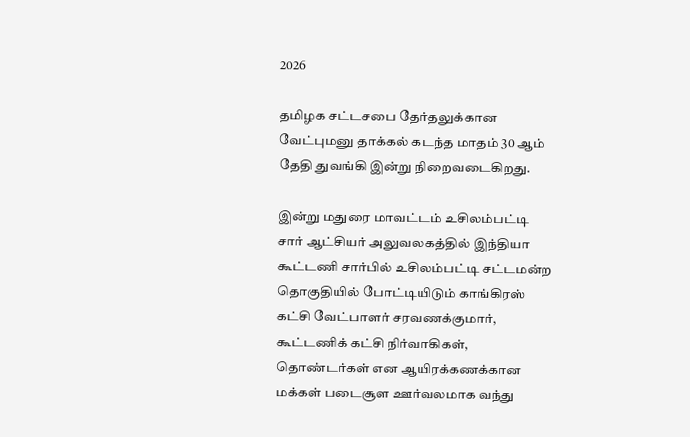2026

தமிழக சட்டசபை தேர்தலுக்கான வேட்புமனு தாக்கல் கடந்த மாதம் 30 ஆம் தேதி துவங்கி இன்று நிறைவடைகிறது.

இன்று மதுரை மாவட்டம் உசிலம்பட்டி சார் ஆட்சியர் அலுவலகத்தில் இந்தியா கூட்டணி சார்பில் உசிலம்பட்டி சட்டமன்ற தொகுதியில் போட்டியிடும் காங்கிரஸ் கட்சி வேட்பாளர் சரவணக்குமார், கூட்டணிக் கட்சி நிர்வாகிகள், தொண்டர்கள் என ஆயிரக்கணக்கான மக்கள் படைசூள ஊர்வலமாக வந்து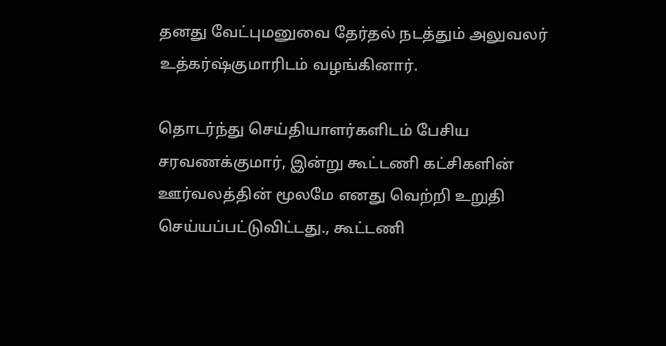தனது வேட்புமனுவை தேர்தல் நடத்தும் அலுவலர் உத்கர்ஷ்குமாரிடம் வழங்கினார்.

தொடர்ந்து செய்தியாளர்களிடம் பேசிய சரவணக்குமார், இன்று கூட்டணி கட்சிகளின் ஊர்வலத்தின் மூலமே எனது வெற்றி உறுதி செய்யப்பட்டுவிட்டது., கூட்டணி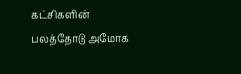கட்சிகளின் பலத்தோடு அமோக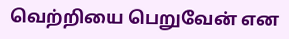வெற்றியை பெறுவேன் என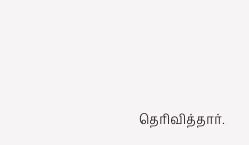தெரிவித்தார்.